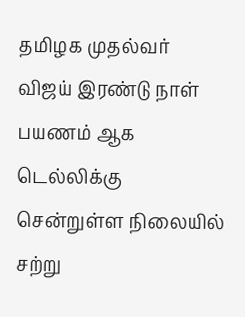தமிழக முதல்வர் விஜய் இரண்டு நாள் பயணம் ஆக டெல்லிக்கு சென்றுள்ள நிலையில் சற்று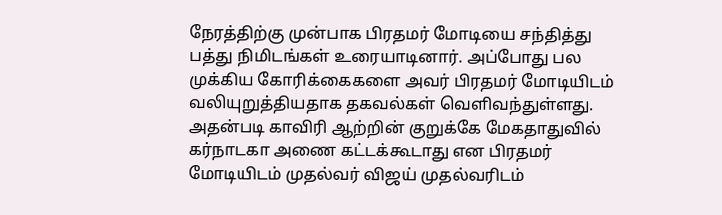நேரத்திற்கு முன்பாக பிரதமர் மோடியை சந்தித்து பத்து நிமிடங்கள் உரையாடினார். அப்போது பல முக்கிய கோரிக்கைகளை அவர் பிரதமர் மோடியிடம் வலியுறுத்தியதாக தகவல்கள் வெளிவந்துள்ளது. அதன்படி காவிரி ஆற்றின் குறுக்கே மேகதாதுவில் கர்நாடகா அணை கட்டக்கூடாது என பிரதமர் மோடியிடம் முதல்வர் விஜய் முதல்வரிடம்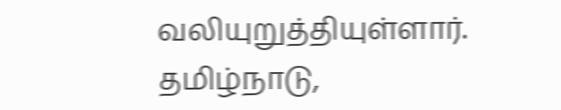வலியுறுத்தியுள்ளார்.
தமிழ்நாடு,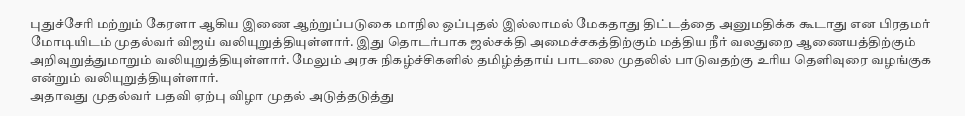புதுச்சேரி மற்றும் கேரளா ஆகிய இணை ஆற்றுப்படுகை மாநில ஒப்புதல் இல்லாமல் மேகதாது திட்டத்தை அனுமதிக்க கூடாது என பிரதமர் மோடியிடம் முதல்வர் விஜய் வலியுறுத்தியுள்ளார். இது தொடர்பாக ஜல்சக்தி அமைச்சகத்திற்கும் மத்திய நீர் வலதுறை ஆணையத்திற்கும் அறிவுறுத்துமாறும் வலியுறுத்தியுள்ளார். மேலும் அரசு நிகழ்ச்சிகளில் தமிழ்த்தாய் பாடலை முதலில் பாடுவதற்கு உரிய தெளிவுரை வழங்குக என்றும் வலியுறுத்தியுள்ளார்.
அதாவது முதல்வர் பதவி ஏற்பு விழா முதல் அடுத்தடுத்து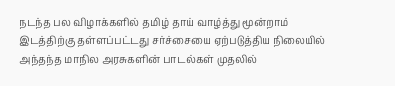நடந்த பல விழாக்களில் தமிழ் தாய் வாழ்த்து மூன்றாம் இடத்திற்கு தள்ளப்பட்டது சர்ச்சையை ஏற்படுத்திய நிலையில் அந்தந்த மாநில அரசுகளின் பாடல்கள் முதலில்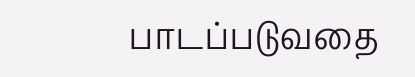பாடப்படுவதை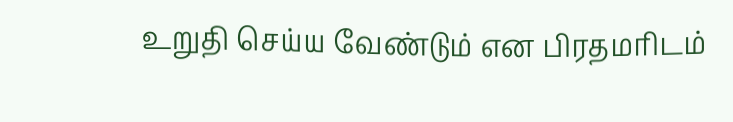உறுதி செய்ய வேண்டும் என பிரதமரிடம்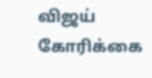விஜய் கோரிக்கை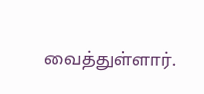வைத்துள்ளார்.